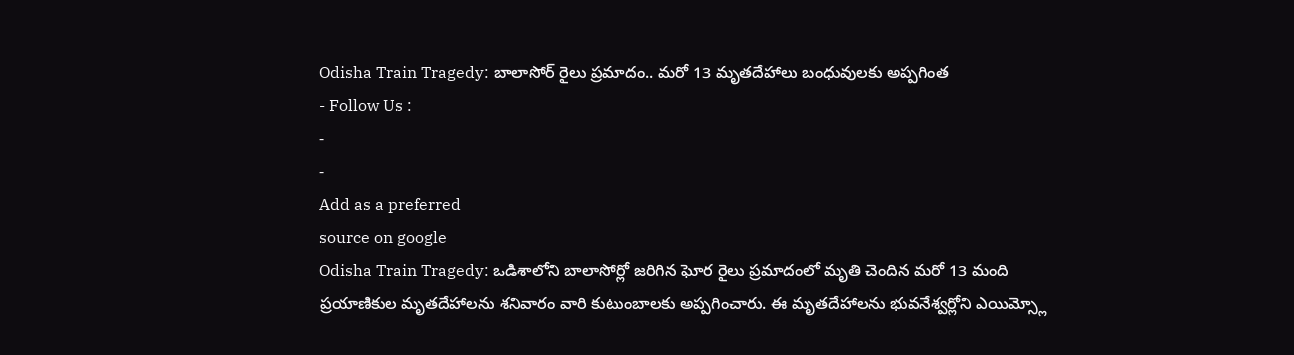Odisha Train Tragedy: బాలాసోర్ రైలు ప్రమాదం.. మరో 13 మృతదేహాలు బంధువులకు అప్పగింత
- Follow Us :
-
-
Add as a preferred
source on google
Odisha Train Tragedy: ఒడిశాలోని బాలాసోర్లో జరిగిన ఘోర రైలు ప్రమాదంలో మృతి చెందిన మరో 13 మంది ప్రయాణికుల మృతదేహాలను శనివారం వారి కుటుంబాలకు అప్పగించారు. ఈ మృతదేహాలను భువనేశ్వర్లోని ఎయిమ్స్లో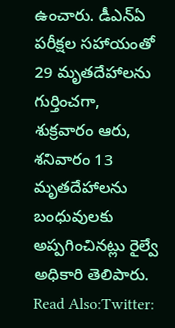ఉంచారు. డీఎన్ఏ పరీక్షల సహాయంతో 29 మృతదేహాలను గుర్తించగా, శుక్రవారం ఆరు, శనివారం 13 మృతదేహాలను బంధువులకు అప్పగించినట్లు రైల్వే అధికారి తెలిపారు.
Read Also:Twitter: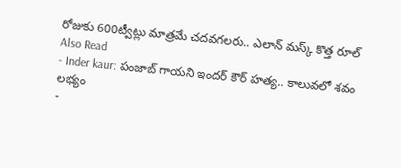రోజుకు 600ట్వీట్లు మాత్రమే చదవగలరు.. ఎలాన్ మస్క్ కొత్త రూల్
Also Read
- Inder kaur: పంజాబ్ గాయని ఇందర్ కౌర్ హత్య.. కాలువలో శవం లభ్యం
-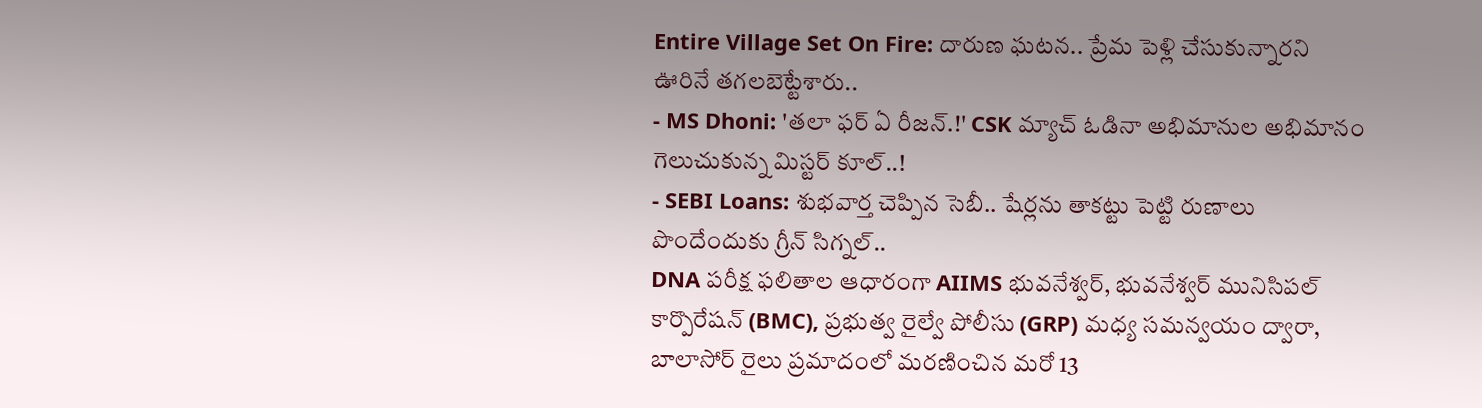Entire Village Set On Fire: దారుణ ఘటన.. ప్రేమ పెళ్లి చేసుకున్నారని ఊరినే తగలబెట్టేశారు..
- MS Dhoni: 'తలా ఫర్ ఏ రీజన్.!' CSK మ్యాచ్ ఓడినా అభిమానుల అభిమానం గెలుచుకున్న మిస్టర్ కూల్..!
- SEBI Loans: శుభవార్త చెప్పిన సెబీ.. షేర్లను తాకట్టు పెట్టి రుణాలు పొందేందుకు గ్రీన్ సిగ్నల్..
DNA పరీక్ష ఫలితాల ఆధారంగా AIIMS భువనేశ్వర్, భువనేశ్వర్ మునిసిపల్ కార్పొరేషన్ (BMC), ప్రభుత్వ రైల్వే పోలీసు (GRP) మధ్య సమన్వయం ద్వారా, బాలాసోర్ రైలు ప్రమాదంలో మరణించిన మరో 13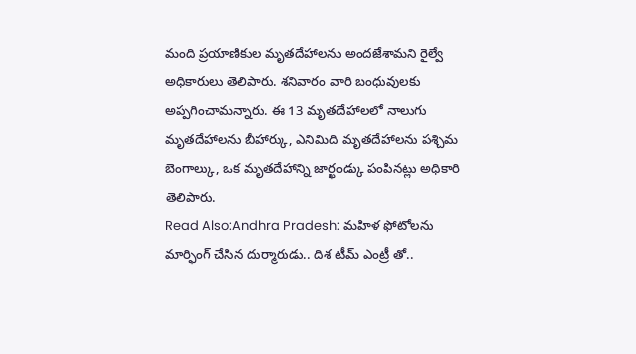మంది ప్రయాణికుల మృతదేహాలను అందజేశామని రైల్వే అధికారులు తెలిపారు. శనివారం వారి బంధువులకు అప్పగించామన్నారు. ఈ 13 మృతదేహాలలో నాలుగు మృతదేహాలను బీహార్కు, ఎనిమిది మృతదేహాలను పశ్చిమ బెంగాల్కు, ఒక మృతదేహాన్ని జార్ఖండ్కు పంపినట్లు అధికారి తెలిపారు.
Read Also:Andhra Pradesh: మహిళ ఫోటోలను మార్ఫింగ్ చేసిన దుర్మారుడు.. దిశ టీమ్ ఎంట్రీ తో..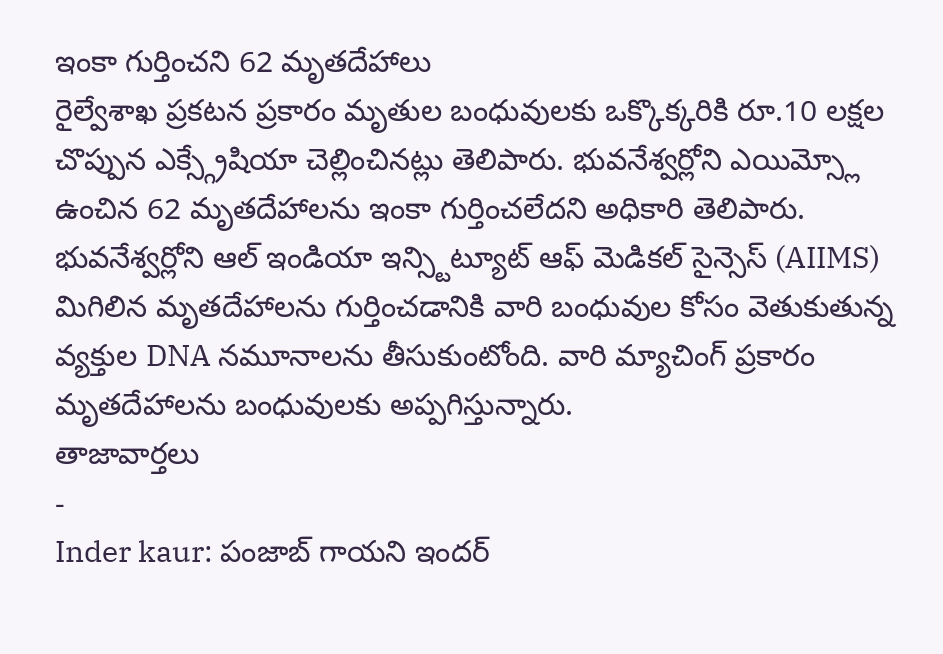ఇంకా గుర్తించని 62 మృతదేహాలు
రైల్వేశాఖ ప్రకటన ప్రకారం మృతుల బంధువులకు ఒక్కొక్కరికి రూ.10 లక్షల చొప్పున ఎక్స్గ్రేషియా చెల్లించినట్లు తెలిపారు. భువనేశ్వర్లోని ఎయిమ్స్లో ఉంచిన 62 మృతదేహాలను ఇంకా గుర్తించలేదని అధికారి తెలిపారు. భువనేశ్వర్లోని ఆల్ ఇండియా ఇన్స్టిట్యూట్ ఆఫ్ మెడికల్ సైన్సెస్ (AIIMS) మిగిలిన మృతదేహాలను గుర్తించడానికి వారి బంధువుల కోసం వెతుకుతున్న వ్యక్తుల DNA నమూనాలను తీసుకుంటోంది. వారి మ్యాచింగ్ ప్రకారం మృతదేహాలను బంధువులకు అప్పగిస్తున్నారు.
తాజావార్తలు
-
Inder kaur: పంజాబ్ గాయని ఇందర్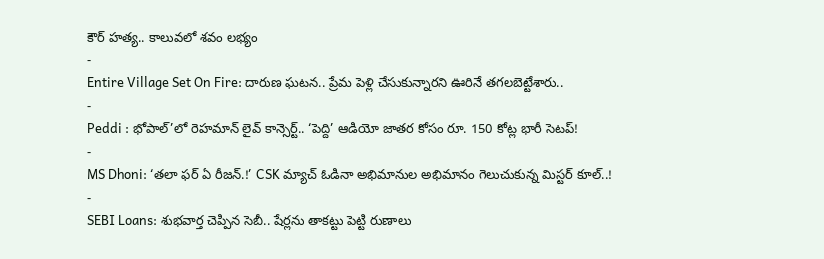కౌర్ హత్య.. కాలువలో శవం లభ్యం
-
Entire Village Set On Fire: దారుణ ఘటన.. ప్రేమ పెళ్లి చేసుకున్నారని ఊరినే తగలబెట్టేశారు..
-
Peddi : భోపాల్’లో రెహమాన్ లైవ్ కాన్సెర్ట్.. ‘పెద్ది’ ఆడియో జాతర కోసం రూ. 150 కోట్ల భారీ సెటప్!
-
MS Dhoni: ‘తలా ఫర్ ఏ రీజన్.!’ CSK మ్యాచ్ ఓడినా అభిమానుల అభిమానం గెలుచుకున్న మిస్టర్ కూల్..!
-
SEBI Loans: శుభవార్త చెప్పిన సెబీ.. షేర్లను తాకట్టు పెట్టి రుణాలు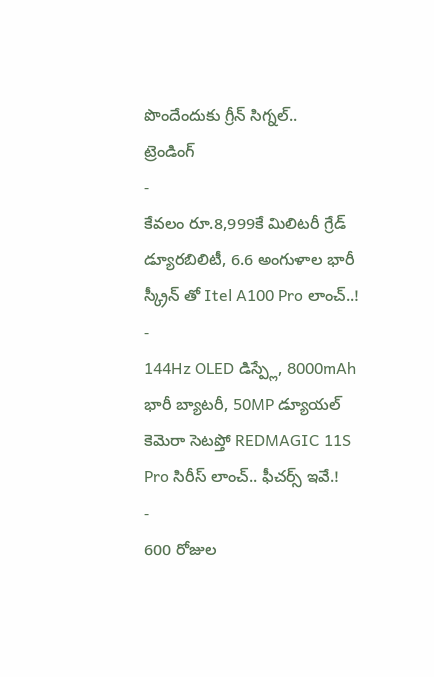పొందేందుకు గ్రీన్ సిగ్నల్..
ట్రెండింగ్
-
కేవలం రూ.8,999కే మిలిటరీ గ్రేడ్ డ్యూరబిలిటీ, 6.6 అంగుళాల భారీ స్క్రీన్ తో Itel A100 Pro లాంచ్..!
-
144Hz OLED డిస్ప్లే, 8000mAh భారీ బ్యాటరీ, 50MP డ్యూయల్ కెమెరా సెటప్తో REDMAGIC 11S Pro సిరీస్ లాంచ్.. ఫీచర్స్ ఇవే.!
-
600 రోజుల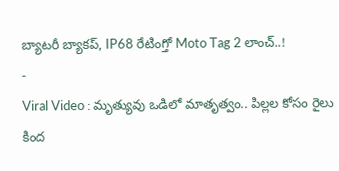బ్యాటరీ బ్యాకప్, IP68 రేటింగ్తో Moto Tag 2 లాంచ్..!
-
Viral Video : మృత్యువు ఒడిలో మాతృత్వం.. పిల్లల కోసం రైలు కింద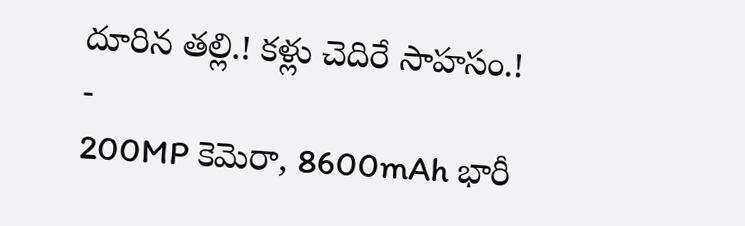దూరిన తల్లి.! కళ్లు చెదిరే సాహసం.!
-
200MP కెమెరా, 8600mAh భారీ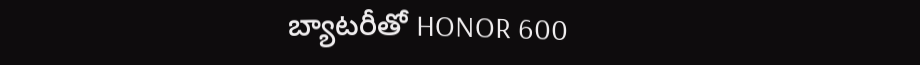బ్యాటరీతో HONOR 600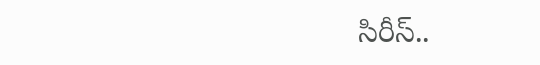సిరీస్..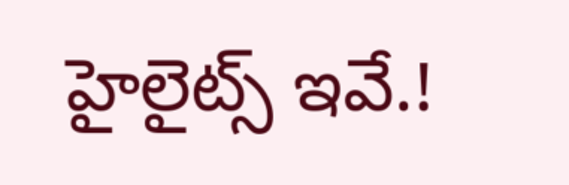హైలైట్స్ ఇవే.!